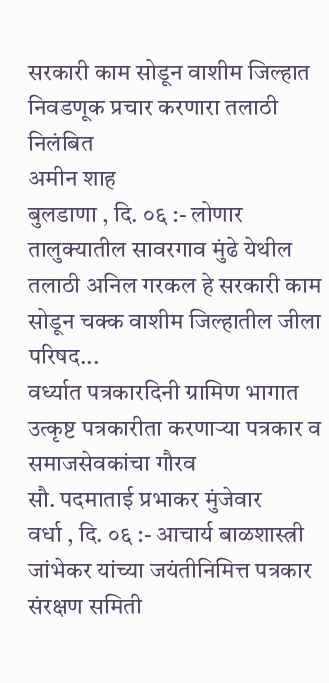सरकारी काम सोडून वाशीम जिल्हात निवडणूक प्रचार करणारा तलाठी निलंबित
अमीन शाह
बुलडाणा , दि. ०६ :- लोणार तालुक्यातील सावरगाव मुंढे येथील तलाठी अनिल गरकल हे सरकारी काम सोडून चक्क वाशीम जिल्हातील जीला परिषद...
वर्ध्यात पत्रकारदिनी ग्रामिण भागात उत्कृष्ट पत्रकारीता करणाऱ्या पत्रकार व समाजसेवकांचा गौरव
सौ. पदमाताई प्रभाकर मुंजेवार
वर्धा , दि. ०६ :- आचार्य बाळशास्त्री जांभेकर यांच्या जयंतीनिमित्त पत्रकार संरक्षण समिती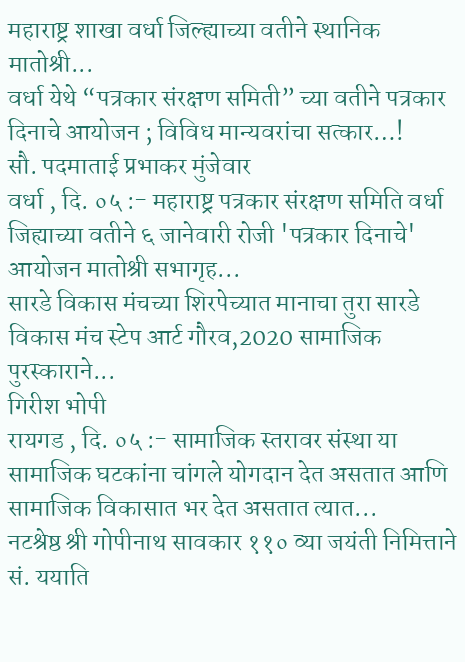महाराष्ट्र शाखा वर्धा जिल्ह्याच्या वतीने स्थानिक मातोश्री...
वर्धा येथे “पत्रकार संरक्षण समिती” च्या वतीने पत्रकार दिनाचे आयोजन ; विविध मान्यवरांचा सत्कार…!
सौ. पदमाताई प्रभाकर मुंजेवार
वर्धा , दि. ०५ :- महाराष्ट्र पत्रकार संरक्षण समिति वर्धा जिह्याच्या वतीने ६ जानेवारी रोजी 'पत्रकार दिनाचे' आयोजन मातोश्री सभागृह...
सारडे विकास मंचच्या शिरपेच्यात मानाचा तुरा सारडे विकास मंच स्टेप आर्ट गौरव,2020 सामाजिक पुरस्काराने...
गिरीश भोपी
रायगड , दि. ०५ :- सामाजिक स्तरावर संस्था या सामाजिक घटकांना चांगले योगदान देत असतात आणि सामाजिक विकासात भर देत असतात त्यात...
नटश्रेष्ठ श्री गोपीनाथ सावकार ११० व्या जयंती निमित्ताने सं. ययाति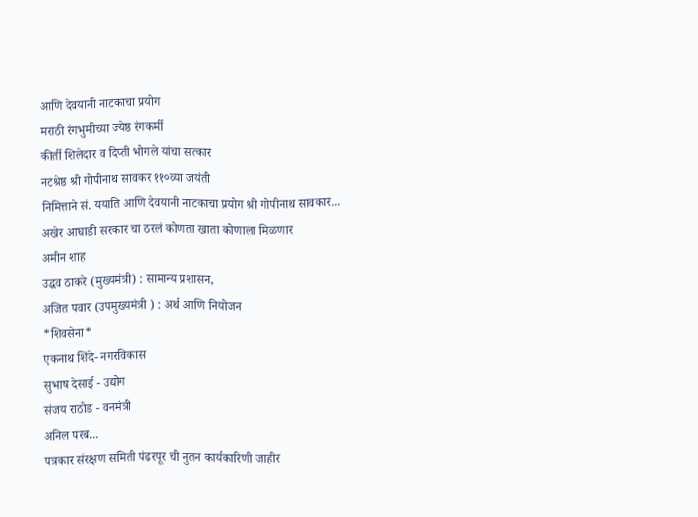आणि देवयानी नाटकाचा प्रयोग
मराठी रंगभुमीच्या ज्येष्ठ रंगकर्मी
कीर्ती शिलेदार व दिप्ती भोगले यांचा सत्कार
नटश्रेष्ठ श्री गोपीनाथ सावकर ११०व्या जयंती
निमित्ताने सं. ययाति आणि देवयानी नाटकाचा प्रयोग श्री गोपीनाथ सावकार...
अखेर आघाडी सरकार चा ठरलं कोणता खाता कोणाला मिळणार
अमीन शाह
उद्धव ठाकरे (मुख्यमंत्री) : सामान्य प्रशासन,
अजित पवार (उपमुख्यमंत्री ) : अर्थ आणि नियोजन
*शिवसेना*
एकनाथ शिंदे- नगरविकास
सुभाष देसाई - उद्योग
संजय राठोड - वनमंत्री
अनिल परब...
पत्रकार संरक्षण समिती पंढरपूर ची नुतन कार्यकारिणी जाहीर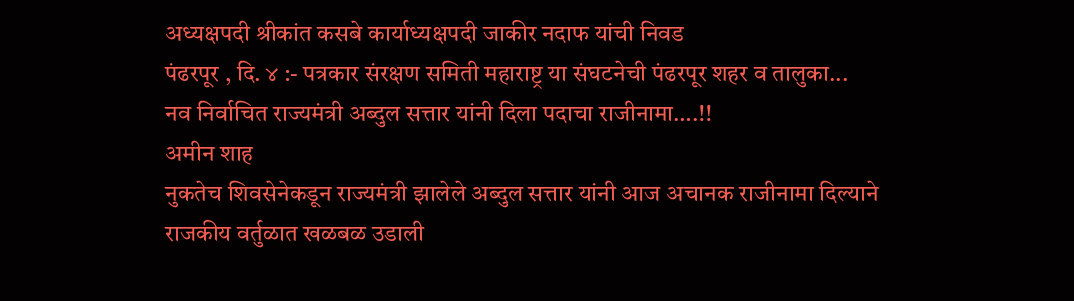अध्यक्षपदी श्रीकांत कसबे कार्याध्यक्षपदी जाकीर नदाफ यांची निवड
पंढरपूर , दि. ४ :- पत्रकार संरक्षण समिती महाराष्ट्र या संघटनेची पंढरपूर शहर व तालुका...
नव निर्वाचित राज्यमंत्री अब्दुल सत्तार यांनी दिला पदाचा राजीनामा….!!
अमीन शाह
नुकतेच शिवसेनेकडून राज्यमंत्री झालेले अब्दुल सत्तार यांनी आज अचानक राजीनामा दिल्याने राजकीय वर्तुळात खळबळ उडाली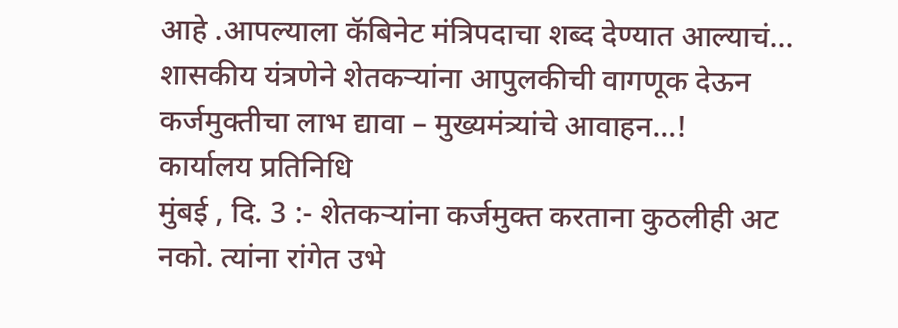आहे .आपल्याला कॅबिनेट मंत्रिपदाचा शब्द देण्यात आल्याचं...
शासकीय यंत्रणेने शेतकऱ्यांना आपुलकीची वागणूक देऊन कर्जमुक्तीचा लाभ द्यावा – मुख्यमंत्र्यांचे आवाहन…!
कार्यालय प्रतिनिधि
मुंबई , दि. 3 :- शेतकऱ्यांना कर्जमुक्त करताना कुठलीही अट नको. त्यांना रांगेत उभे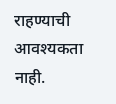राहण्याची आवश्यकता नाही.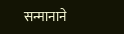सन्मानाने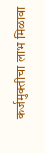कर्जमुक्तीचा लाभ मिळावा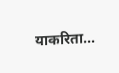याकरिता...